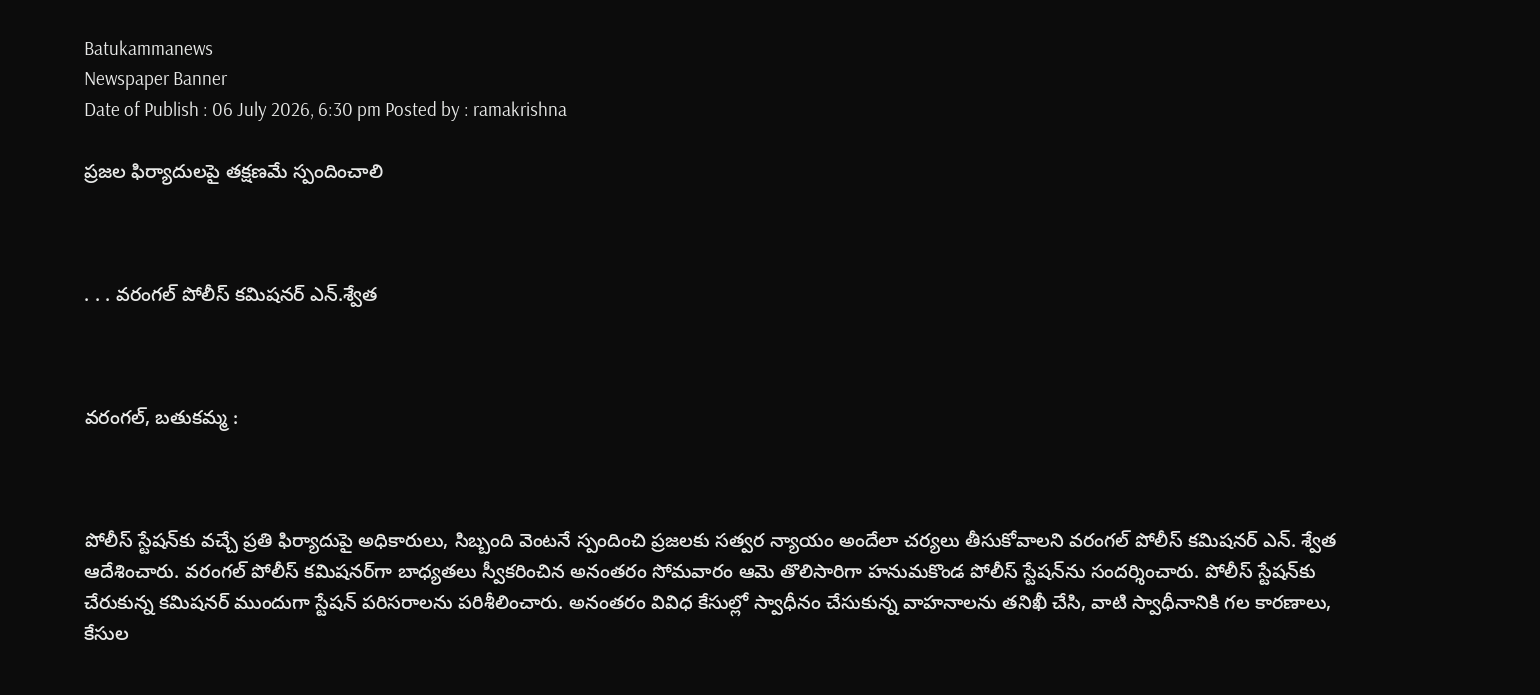Batukammanews
Newspaper Banner
Date of Publish : 06 July 2026, 6:30 pm Posted by : ramakrishna

ప్రజల ఫిర్యాదులపై తక్షణమే స్పందించాలి



. . . వరంగల్ పోలీస్ కమిషనర్ ఎన్.శ్వేత



వరంగల్, బతుకమ్మ :



పోలీస్ స్టేషన్‌కు వచ్చే ప్రతి ఫిర్యాదుపై అధికారులు, సిబ్బంది వెంటనే స్పందించి ప్రజలకు సత్వర న్యాయం అందేలా చర్యలు తీసుకోవాలని వరంగల్ పోలీస్ కమిషనర్ ఎన్. శ్వేత ఆదేశించారు. వరంగల్ పోలీస్ కమిషనర్‌గా బాధ్యతలు స్వీకరించిన అనంతరం సోమవారం ఆమె తొలిసారిగా హనుమకొండ పోలీస్ స్టేషన్‌ను సందర్శించారు. పోలీస్ స్టేషన్‌కు చేరుకున్న కమిషనర్ ముందుగా స్టేషన్ పరిసరాలను పరిశీలించారు. అనంతరం వివిధ కేసుల్లో స్వాధీనం చేసుకున్న వాహనాలను తనిఖీ చేసి, వాటి స్వాధీనానికి గల కారణాలు, కేసుల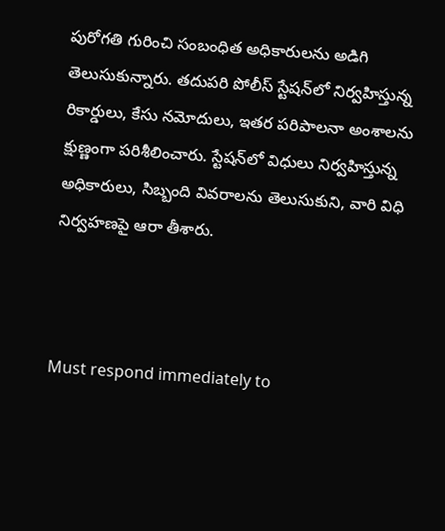పురోగతి గురించి సంబంధిత అధికారులను అడిగి తెలుసుకున్నారు. తదుపరి పోలీస్ స్టేషన్‌లో నిర్వహిస్తున్న రికార్డులు, కేసు నమోదులు, ఇతర పరిపాలనా అంశాలను క్షుణ్ణంగా పరిశీలించారు. స్టేషన్‌లో విధులు నిర్వహిస్తున్న అధికారులు, సిబ్బంది వివరాలను తెలుసుకుని, వారి విధి నిర్వహణపై ఆరా తీశారు.



Must respond immediately to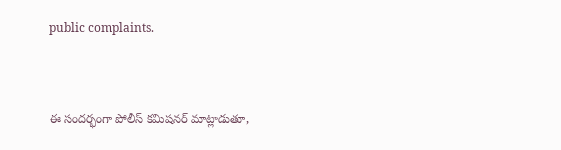public complaints.



ఈ సందర్భంగా పోలీస్ కమిషనర్ మాట్లాడుతూ,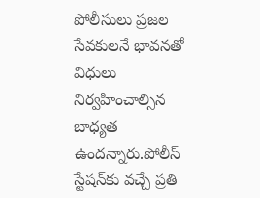పోలీసులు ప్రజల సేవకులనే భావనతో విధులు నిర్వహించాల్సిన బాధ్యత ఉందన్నారు.పోలీస్ స్టేషన్‌కు వచ్చే ప్రతి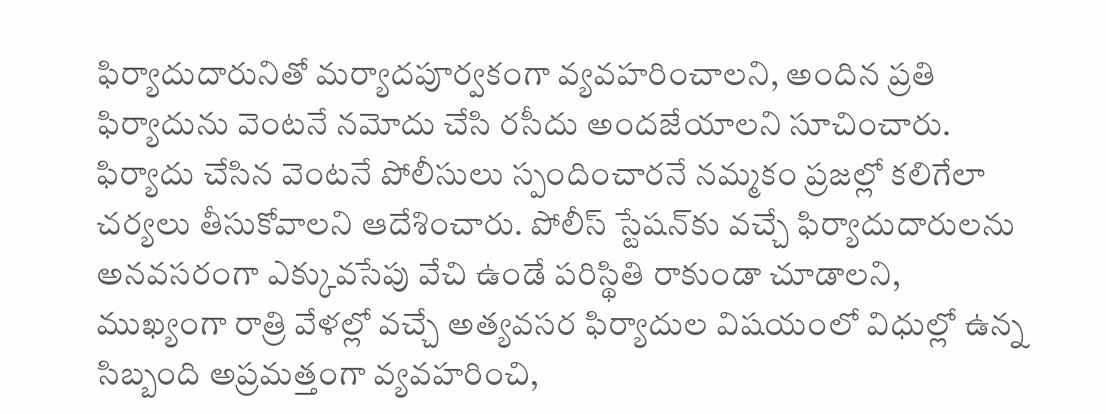ఫిర్యాదుదారునితో మర్యాదపూర్వకంగా వ్యవహరించాలని, అందిన ప్రతి ఫిర్యాదును వెంటనే నమోదు చేసి రసీదు అందజేయాలని సూచించారు. ఫిర్యాదు చేసిన వెంటనే పోలీసులు స్పందించారనే నమ్మకం ప్రజల్లో కలిగేలా చర్యలు తీసుకోవాలని ఆదేశించారు. పోలీస్ స్టేషన్‌కు వచ్చే ఫిర్యాదుదారులను అనవసరంగా ఎక్కువసేపు వేచి ఉండే పరిస్థితి రాకుండా చూడాలని, ముఖ్యంగా రాత్రి వేళల్లో వచ్చే అత్యవసర ఫిర్యాదుల విషయంలో విధుల్లో ఉన్న సిబ్బంది అప్రమత్తంగా వ్యవహరించి,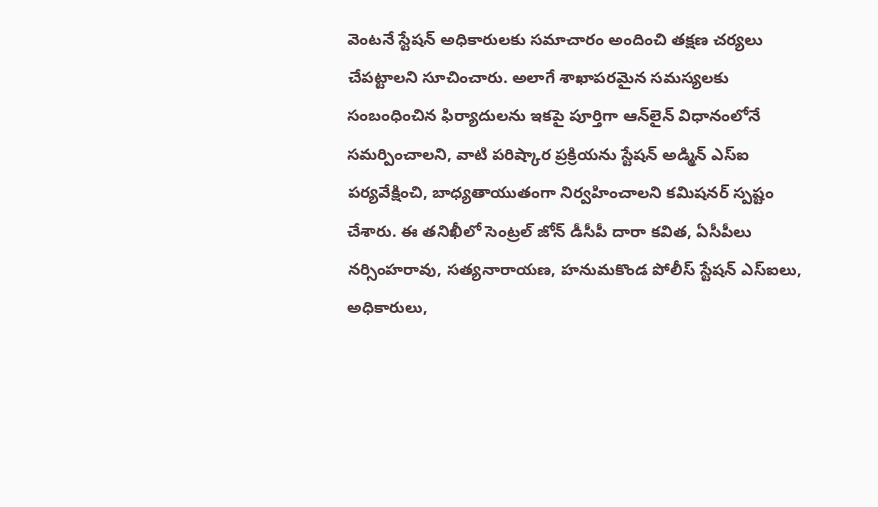వెంటనే స్టేషన్ అధికారులకు సమాచారం అందించి తక్షణ చర్యలు చేపట్టాలని సూచించారు. అలాగే శాఖాపరమైన సమస్యలకు సంబంధించిన ఫిర్యాదులను ఇకపై పూర్తిగా ఆన్‌లైన్ విధానంలోనే సమర్పించాలని, వాటి పరిష్కార ప్రక్రియను స్టేషన్ అడ్మిన్ ఎస్‌ఐ పర్యవేక్షించి, బాధ్యతాయుతంగా నిర్వహించాలని కమిషనర్ స్పష్టం చేశారు. ఈ తనిఖీలో సెంట్రల్ జోన్ డీసీపీ దారా కవిత, ఏసీపీలు నర్సింహరావు, సత్యనారాయణ, హనుమకొండ పోలీస్ స్టేషన్ ఎస్‌ఐలు, అధికారులు,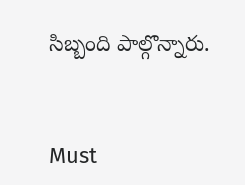సిబ్బంది పాల్గొన్నారు.



Must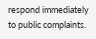respond immediately to public complaints.